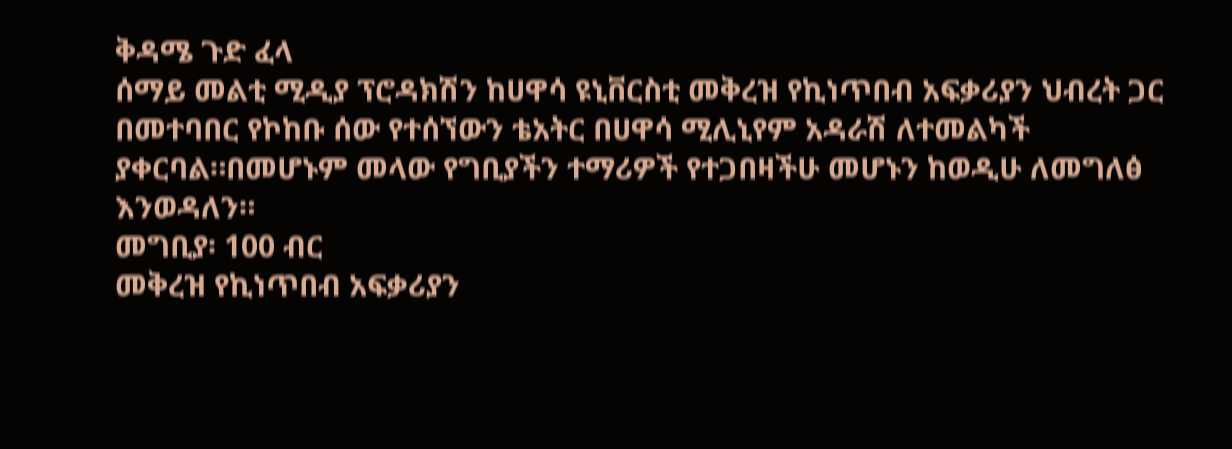ቅዳሜ ጉድ ፈላ
ሰማይ መልቲ ሚዲያ ፕሮዳክሽን ከሀዋሳ ዩኒቨርስቲ መቅረዝ የኪነጥበብ አፍቃሪያን ህብረት ጋር በመተባበር የኮከቡ ሰው የተሰኘውን ቴአትር በሀዋሳ ሚሊኒየም አዳራሽ ለተመልካች ያቀርባል።በመሆኑም መላው የግቢያችን ተማሪዎች የተጋበዛችሁ መሆኑን ከወዲሁ ለመግለፅ እንወዳለን።
መግቢያ፡ 100 ብር
መቅረዝ የኪነጥበብ አፍቃሪያን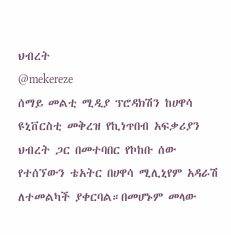ህብረት
@mekereze
ሰማይ መልቲ ሚዲያ ፕሮዳክሽን ከሀዋሳ ዩኒቨርስቲ መቅረዝ የኪነጥበብ አፍቃሪያን ህብረት ጋር በመተባበር የኮከቡ ሰው የተሰኘውን ቴአትር በሀዋሳ ሚሊኒየም አዳራሽ ለተመልካች ያቀርባል።በመሆኑም መላው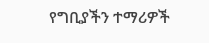የግቢያችን ተማሪዎች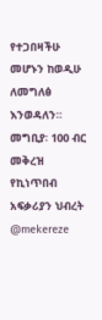የተጋበዛችሁ መሆኑን ከወዲሁ ለመግለፅ እንወዳለን።
መግቢያ፡ 100 ብር
መቅረዝ የኪነጥበብ አፍቃሪያን ህብረት
@mekereze